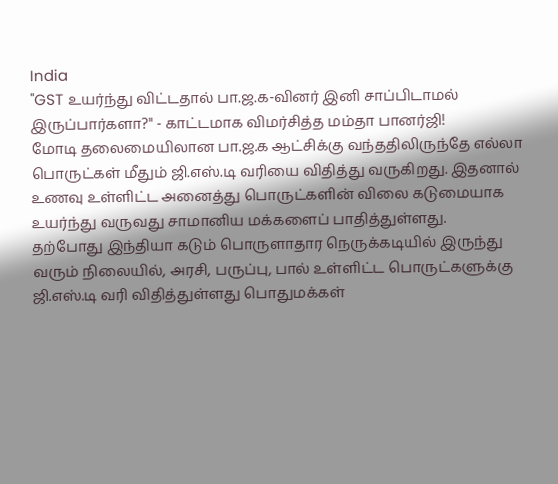India
"GST உயர்ந்து விட்டதால் பா.ஜ.க-வினர் இனி சாப்பிடாமல் இருப்பார்களா?" - காட்டமாக விமர்சித்த மம்தா பானர்ஜி!
மோடி தலைமையிலான பா.ஜ.க ஆட்சிக்கு வந்ததிலிருந்தே எல்லா பொருட்கள் மீதும் ஜி.எஸ்.டி வரியை விதித்து வருகிறது. இதனால் உணவு உள்ளிட்ட அனைத்து பொருட்களின் விலை கடுமையாக உயர்ந்து வருவது சாமானிய மக்களைப் பாதித்துள்ளது.
தற்போது இந்தியா கடும் பொருளாதார நெருக்கடியில் இருந்து வரும் நிலையில், அரசி, பருப்பு, பால் உள்ளிட்ட பொருட்களுக்கு ஜி.எஸ்.டி வரி விதித்துள்ளது பொதுமக்கள்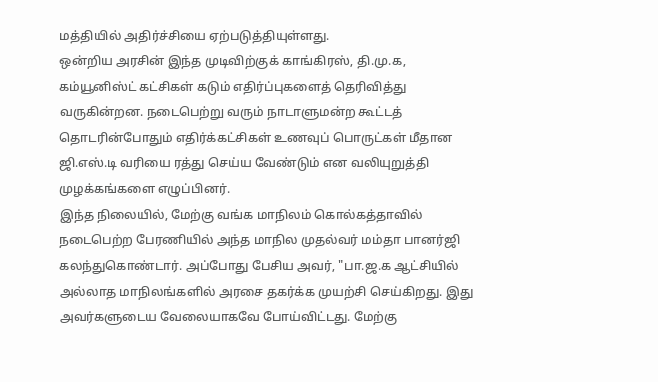மத்தியில் அதிர்ச்சியை ஏற்படுத்தியுள்ளது.
ஒன்றிய அரசின் இந்த முடிவிற்குக் காங்கிரஸ், தி.மு.க, கம்யூனிஸ்ட் கட்சிகள் கடும் எதிர்ப்புகளைத் தெரிவித்து வருகின்றன. நடைபெற்று வரும் நாடாளுமன்ற கூட்டத் தொடரின்போதும் எதிர்க்கட்சிகள் உணவுப் பொருட்கள் மீதான ஜி.எஸ்.டி வரியை ரத்து செய்ய வேண்டும் என வலியுறுத்தி முழக்கங்களை எழுப்பினர்.
இந்த நிலையில், மேற்கு வங்க மாநிலம் கொல்கத்தாவில் நடைபெற்ற பேரணியில் அந்த மாநில முதல்வர் மம்தா பானர்ஜி கலந்துகொண்டார். அப்போது பேசிய அவர், "பா.ஜ.க ஆட்சியில் அல்லாத மாநிலங்களில் அரசை தகர்க்க முயற்சி செய்கிறது. இது அவர்களுடைய வேலையாகவே போய்விட்டது. மேற்கு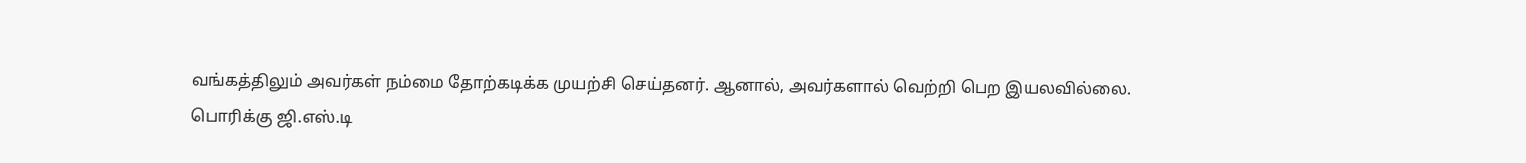வங்கத்திலும் அவர்கள் நம்மை தோற்கடிக்க முயற்சி செய்தனர். ஆனால், அவர்களால் வெற்றி பெற இயலவில்லை.
பொரிக்கு ஜி.எஸ்.டி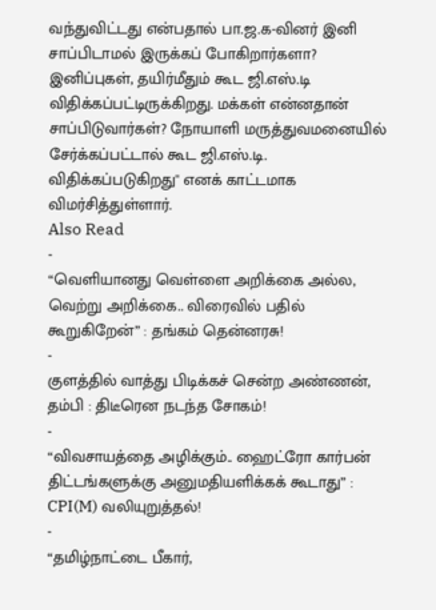வந்துவிட்டது என்பதால் பா.ஜ.க-வினர் இனி சாப்பிடாமல் இருக்கப் போகிறார்களா? இனிப்புகள், தயிர்மீதும் கூட ஜி.எஸ்.டி விதிக்கப்பட்டிருக்கிறது. மக்கள் என்னதான் சாப்பிடுவார்கள்? நோயாளி மருத்துவமனையில் சேர்க்கப்பட்டால் கூட ஜி.எஸ்.டி. விதிக்கப்படுகிறது'' எனக் காட்டமாக விமர்சித்துள்ளார்.
Also Read
-
“வெளியானது வெள்ளை அறிக்கை அல்ல, வெற்று அறிக்கை.. விரைவில் பதில் கூறுகிறேன்” : தங்கம் தென்னரசு!
-
குளத்தில் வாத்து பிடிக்கச் சென்ற அண்ணன், தம்பி : திடீரென நடந்த சோகம்!
-
“விவசாயத்தை அழிக்கும்.. ஹைட்ரோ கார்பன் திட்டங்களுக்கு அனுமதியளிக்கக் கூடாது” : CPI(M) வலியுறுத்தல்!
-
“தமிழ்நாட்டை பீகார்,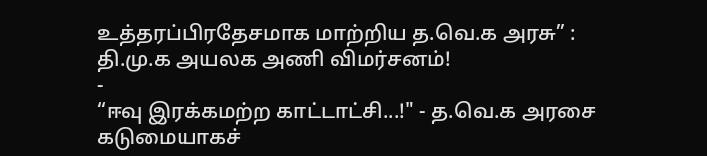உத்தரப்பிரதேசமாக மாற்றிய த.வெ.க அரசு” : தி.மு.க அயலக அணி விமர்சனம்!
-
“ஈவு இரக்கமற்ற காட்டாட்சி...!" - த.வெ.க அரசை கடுமையாகச்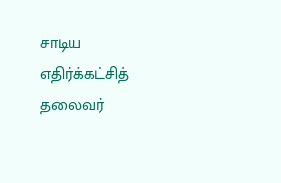சாடிய எதிர்க்கட்சித் தலைவர்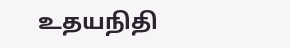உதயநிதி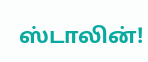ஸ்டாலின்!